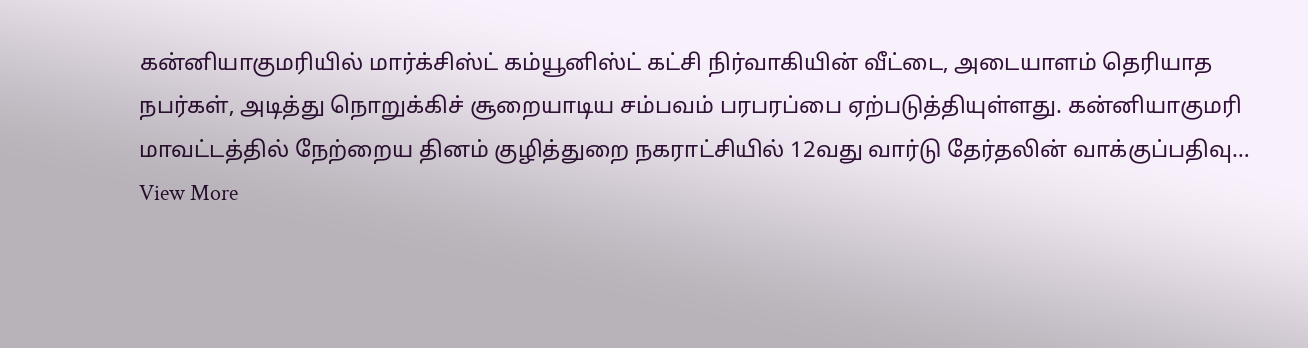கன்னியாகுமரியில் மார்க்சிஸ்ட் கம்யூனிஸ்ட் கட்சி நிர்வாகியின் வீட்டை, அடையாளம் தெரியாத நபர்கள், அடித்து நொறுக்கிச் சூறையாடிய சம்பவம் பரபரப்பை ஏற்படுத்தியுள்ளது. கன்னியாகுமரி மாவட்டத்தில் நேற்றைய தினம் குழித்துறை நகராட்சியில் 12வது வார்டு தேர்தலின் வாக்குப்பதிவு…
View More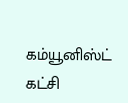கம்யூனிஸ்ட் கட்சி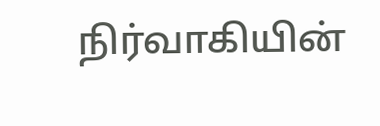நிர்வாகியின்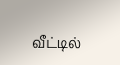வீட்டில்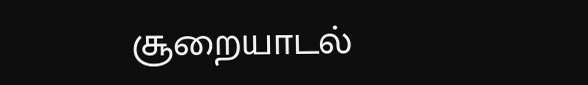சூறையாடல்